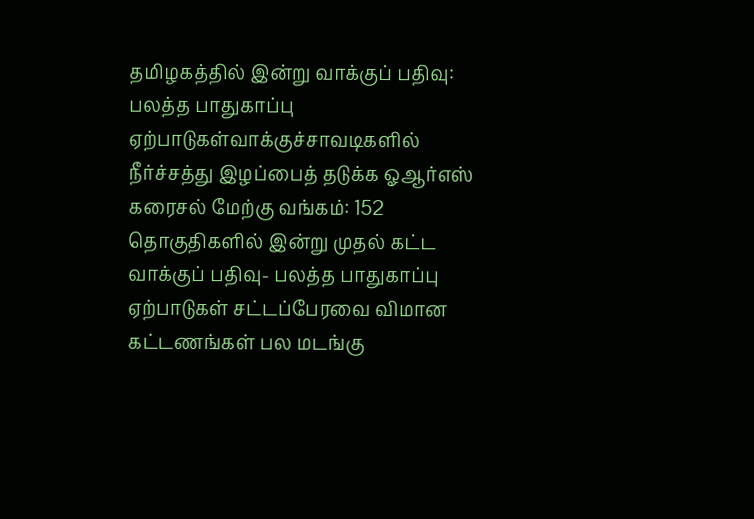தமிழகத்தில் இன்று வாக்குப் பதிவு: பலத்த பாதுகாப்பு ஏற்பாடுகள்வாக்குச்சாவடிகளில் நீர்ச்சத்து இழப்பைத் தடுக்க ஓஆர்எஸ் கரைசல் மேற்கு வங்கம்: 152 தொகுதிகளில் இன்று முதல் கட்ட வாக்குப் பதிவு- பலத்த பாதுகாப்பு ஏற்பாடுகள் சட்டப்பேரவை விமான கட்டணங்கள் பல மடங்கு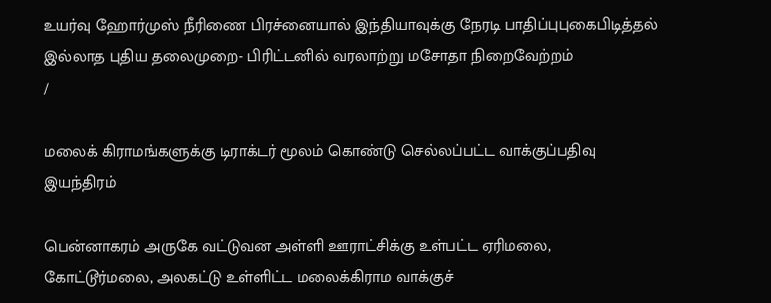உயர்வு ஹோர்முஸ் நீரிணை பிரச்னையால் இந்தியாவுக்கு நேரடி பாதிப்புபுகைபிடித்தல் இல்லாத புதிய தலைமுறை- பிரிட்டனில் வரலாற்று மசோதா நிறைவேற்றம்
/

மலைக் கிராமங்களுக்கு டிராக்டர் மூலம் கொண்டு செல்லப்பட்ட வாக்குப்பதிவு இயந்திரம்

பென்னாகரம் அருகே வட்டுவன அள்ளி ஊராட்சிக்கு உள்பட்ட ஏரிமலை, கோட்டூர்மலை, அலகட்டு உள்ளிட்ட மலைக்கிராம வாக்குச்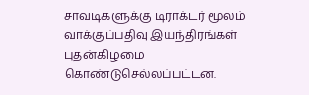சாவடிகளுக்கு டிராக்டர் மூலம் வாக்குப்பதிவு இயந்திரங்கள் புதன்கிழமை கொண்டுசெல்லப்பட்டன.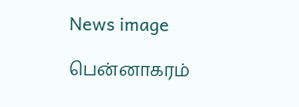News image

பென்னாகரம்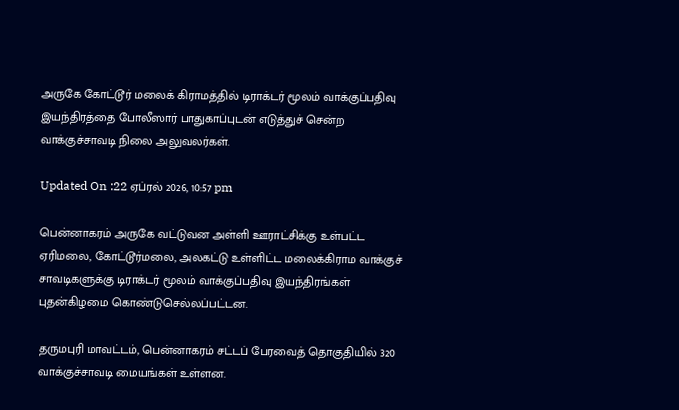அருகே கோட்டூர் மலைக் கிராமத்தில் டிராக்டர் மூலம் வாக்குப்பதிவு இயந்திரத்தை போலீஸார் பாதுகாப்புடன் எடுத்துச் சென்ற வாக்குச்சாவடி நிலை அலுவலர்கள்.

Updated On :22 ஏப்ரல் 2026, 10:57 pm

பென்னாகரம் அருகே வட்டுவன அள்ளி ஊராட்சிக்கு உள்பட்ட ஏரிமலை, கோட்டூர்மலை, அலகட்டு உள்ளிட்ட மலைக்கிராம வாக்குச் சாவடிகளுக்கு டிராக்டர் மூலம் வாக்குப்பதிவு இயந்திரங்கள் புதன்கிழமை கொண்டுசெல்லப்பட்டன.

தருமபுரி மாவட்டம், பென்னாகரம் சட்டப் பேரவைத் தொகுதியில் 320 வாக்குச்சாவடி மையங்கள் உள்ளன.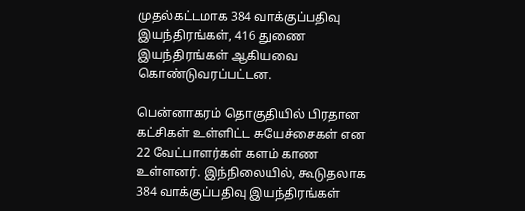முதல்கட்டமாக 384 வாக்குப்பதிவு இயந்திரங்கள், 416 துணை இயந்திரங்கள் ஆகியவை கொண்டுவரப்பட்டன.

பென்னாகரம் தொகுதியில் பிரதான கட்சிகள் உள்ளிட்ட சுயேச்சைகள் என 22 வேட்பாளர்கள் களம் காண உள்ளனர். இந்நிலையில், கூடுதலாக 384 வாக்குப்பதிவு இயந்திரங்கள்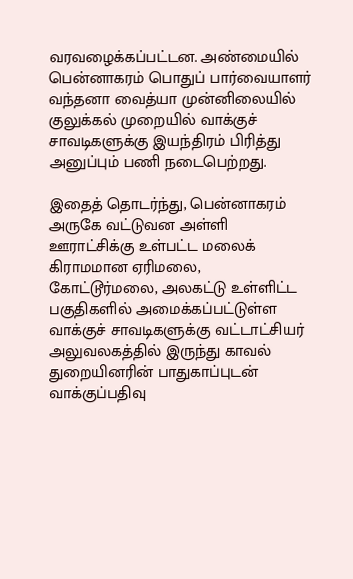வரவழைக்கப்பட்டன. அண்மையில் பென்னாகரம் பொதுப் பார்வையாளர் வந்தனா வைத்யா முன்னிலையில் குலுக்கல் முறையில் வாக்குச் சாவடிகளுக்கு இயந்திரம் பிரித்து அனுப்பும் பணி நடைபெற்றது.

இதைத் தொடர்ந்து, பென்னாகரம் அருகே வட்டுவன அள்ளி ஊராட்சிக்கு உள்பட்ட மலைக் கிராமமான ஏரிமலை, கோட்டூர்மலை, அலகட்டு உள்ளிட்ட பகுதிகளில் அமைக்கப்பட்டுள்ள வாக்குச் சாவடிகளுக்கு வட்டாட்சியர் அலுவலகத்தில் இருந்து காவல் துறையினரின் பாதுகாப்புடன் வாக்குப்பதிவு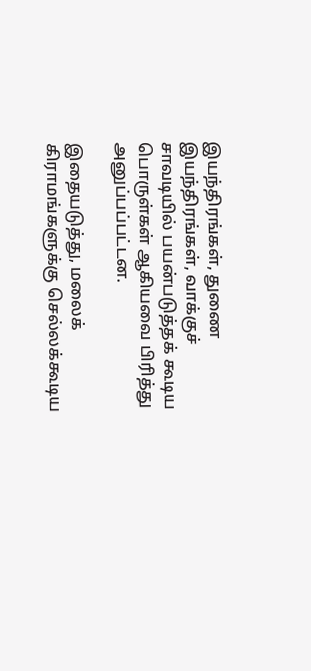இயந்திரங்கள், துணை இயந்திரங்கள், வாக்குச் சாவடியில் பயன்படுத்தக் கூடிய பொருள்கள் ஆகியவை பிரித்து அனுப்பப்பட்டன.

இதையடுத்து, மலைக் கிராமங்களுக்கு செல்லக்கூடிய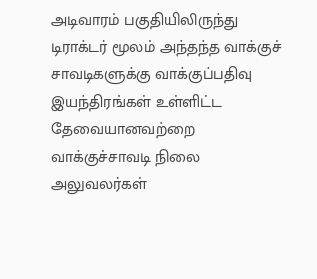அடிவாரம் பகுதியிலிருந்து டிராக்டர் மூலம் அந்தந்த வாக்குச் சாவடிகளுக்கு வாக்குப்பதிவு இயந்திரங்கள் உள்ளிட்ட தேவையானவற்றை வாக்குச்சாவடி நிலை அலுவலர்கள்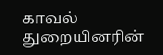காவல் துறையினரின்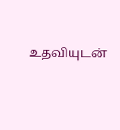உதவியுடன்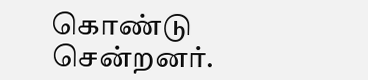கொண்டு சென்றனர்.